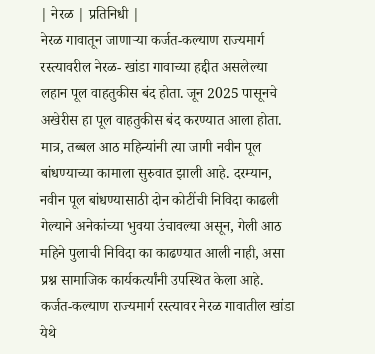| नेरळ | प्रतिनिधी |
नेरळ गावातून जाणाऱ्या कर्जत-कल्याण राज्यमार्ग रस्त्यावरील नेरळ- खांडा गावाच्या हद्दीत असलेल्या लहान पूल वाहतुकीस बंद होता. जून 2025 पासूनचे अखेरीस हा पूल वाहतुकीस बंद करण्यात आला होता. मात्र, तब्बल आठ महिन्यांनी त्या जागी नवीन पूल बांधण्याच्या कामाला सुरुवात झाली आहे. दरम्यान, नवीन पूल बांधण्यासाठी दोन कोटींची निविदा काढली गेल्याने अनेकांच्या भुवया उंचावल्या असून, गेली आठ महिने पुलाची निविदा का काढण्यात आली नाही, असा प्रश्न सामाजिक कार्यकर्त्यांनी उपस्थित केला आहे.
कर्जत-कल्याण राज्यमार्ग रस्त्यावर नेरळ गावातील खांडा येथे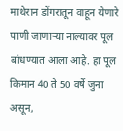माथेरान डोंगरातून वाहून येणारे पाणी जाणाऱ्या नाल्यावर पूल बांधण्यात आला आहे. हा पूल किमान 40 ते 50 वर्षे जुना असून,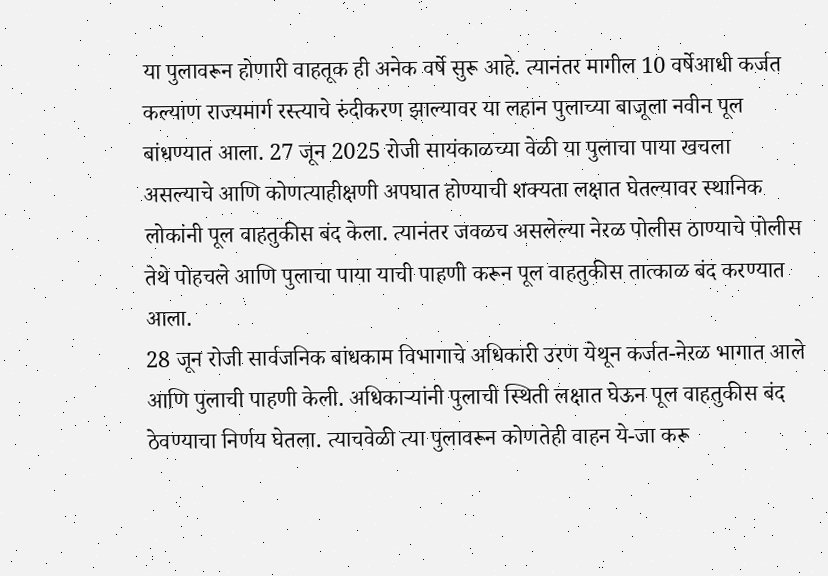या पुलावरून होणारी वाहतूक ही अनेक वर्षे सुरू आहे. त्यानंतर मागील 10 वर्षेआधी कर्जत कल्याण राज्यमार्ग रस्त्याचे रुंदीकरण झाल्यावर या लहान पुलाच्या बाजूला नवीन पूल बांधण्यात आला. 27 जून 2025 रोजी सायंकाळच्या वेळी या पुलाचा पाया खचला असल्याचे आणि कोणत्याहीक्षणी अपघात होण्याची शक्यता लक्षात घेतल्यावर स्थानिक लोकांनी पूल वाहतुकीस बंद केला. त्यानंतर जवळच असलेल्या नेरळ पोलीस ठाण्याचे पोलीस तेथे पोहचले आणि पुलाचा पाया याची पाहणी करून पूल वाहतुकीस तात्काळ बंद करण्यात आला.
28 जून रोजी सार्वजनिक बांधकाम विभागाचे अधिकारी उरण येथून कर्जत-नेरळ भागात आले आणि पुलाची पाहणी केली. अधिकाऱ्यांनी पुलाची स्थिती लक्षात घेऊन पूल वाहतुकीस बंद ठेवण्याचा निर्णय घेतला. त्याचवेळी त्या पुलावरून कोणतेही वाहन ये-जा करू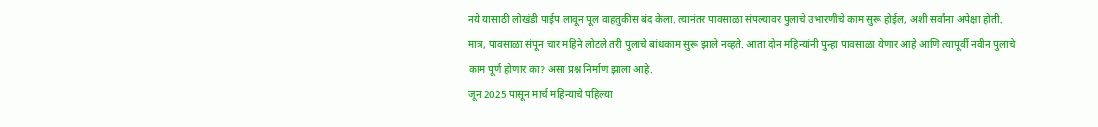नये यासाठी लोखंडी पाईप लावून पूल वाहतुकीस बंद केला. त्यानंतर पावसाळा संपल्यावर पुलाचे उभारणीचे काम सुरू होईल, अशी सर्वांना अपेक्षा होती. मात्र, पावसाळा संपून चार महिने लोटले तरी पुलाचे बांधकाम सुरू झाले नव्हते. आता दोन महिन्यांनी पुन्हा पावसाळा येणार आहे आणि त्यापूर्वी नवीन पुलाचे काम पूर्ण होणार का? असा प्रश्न निर्माण झाला आहे.
जून 2025 पासून मार्च महिन्याचे पहिल्या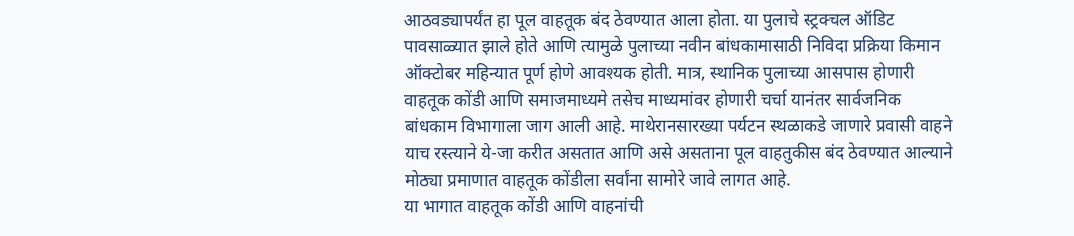आठवड्यापर्यंत हा पूल वाहतूक बंद ठेवण्यात आला होता. या पुलाचे स्ट्रक्चल ऑडिट पावसाळ्यात झाले होते आणि त्यामुळे पुलाच्या नवीन बांधकामासाठी निविदा प्रक्रिया किमान ऑक्टोबर महिन्यात पूर्ण होणे आवश्यक होती. मात्र, स्थानिक पुलाच्या आसपास होणारी वाहतूक कोंडी आणि समाजमाध्यमे तसेच माध्यमांवर होणारी चर्चा यानंतर सार्वजनिक बांधकाम विभागाला जाग आली आहे. माथेरानसारख्या पर्यटन स्थळाकडे जाणारे प्रवासी वाहने याच रस्त्याने ये-जा करीत असतात आणि असे असताना पूल वाहतुकीस बंद ठेवण्यात आल्याने मोठ्या प्रमाणात वाहतूक कोंडीला सर्वांना सामोरे जावे लागत आहे.
या भागात वाहतूक कोंडी आणि वाहनांची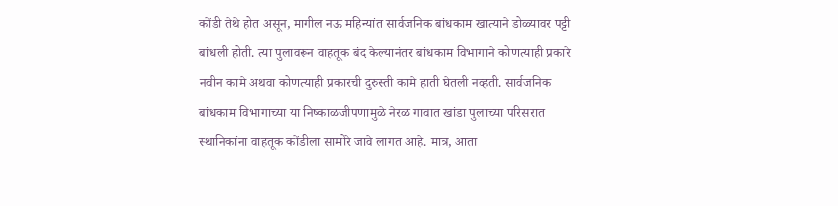कोंडी तेथे होत असून, मागील नऊ महिन्यांत सार्वजनिक बांधकाम खात्याने डोळ्यावर पट्टी बांधली होती. त्या पुलावरून वाहतूक बंद केल्यानंतर बांधकाम विभागाने कोणत्याही प्रकारे नवीन कामे अथवा कोणत्याही प्रकारची दुरुस्ती कामे हाती घेतली नव्हती. सार्वजनिक बांधकाम विभागाच्या या निष्काळजीपणामुळे नेरळ गावात खांडा पुलाच्या परिसरात स्थानिकांना वाहतूक कोंडीला सामोरे जावे लागत आहे. मात्र, आता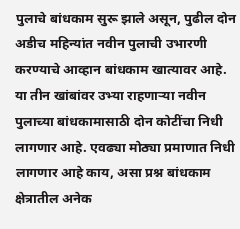पुलाचे बांधकाम सुरू झाले असून, पुढील दोन अडीच महिन्यांत नवीन पुलाची उभारणी करण्याचे आव्हान बांधकाम खात्यावर आहे. या तीन खांबांवर उभ्या राहणाऱ्या नवीन पुलाच्या बांधकामासाठी दोन कोटींचा निधी लागणार आहे. एवढ्या मोठ्या प्रमाणात निधी लागणार आहे काय, असा प्रश्न बांधकाम क्षेत्रातील अनेक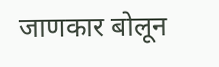जाणकार बोलून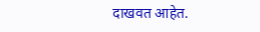दाखवत आहेत.